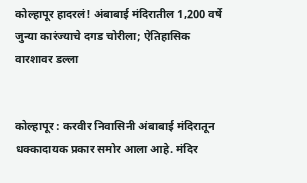कोल्हापूर हादरलं! अंबाबाई मंदिरातील 1,200 वर्षे जुन्या कारंज्याचे दगड चोरीला; ऐतिहासिक वारशावर डल्ला


कोल्हापूर : करवीर निवासिनी अंबाबाई मंदिरातून धक्कादायक प्रकार समोर आला आहे. मंदिर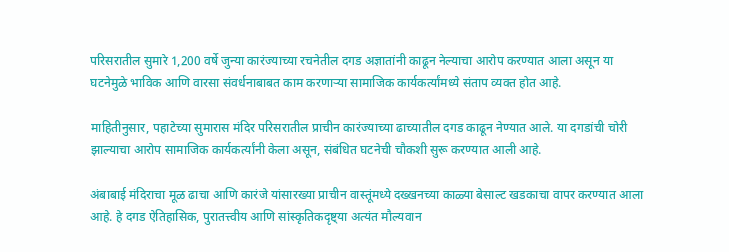परिसरातील सुमारे 1,200 वर्षे जुन्या कारंज्याच्या रचनेतील दगड अज्ञातांनी काढून नेल्याचा आरोप करण्यात आला असून या घटनेमुळे भाविक आणि वारसा संवर्धनाबाबत काम करणाऱ्या सामाजिक कार्यकर्त्यांमध्ये संताप व्यक्त होत आहे.

माहितीनुसार, पहाटेच्या सुमारास मंदिर परिसरातील प्राचीन कारंज्याच्या ढाच्यातील दगड काढून नेण्यात आले. या दगडांची चोरी झाल्याचा आरोप सामाजिक कार्यकर्त्यांनी केला असून, संबंधित घटनेची चौकशी सुरू करण्यात आली आहे.

अंबाबाई मंदिराचा मूळ ढाचा आणि कारंजे यांसारख्या प्राचीन वास्तूंमध्ये दख्खनच्या काळ्या बेसाल्ट खडकाचा वापर करण्यात आला आहे. हे दगड ऐतिहासिक, पुरातत्त्वीय आणि सांस्कृतिकदृष्ट्या अत्यंत मौल्यवान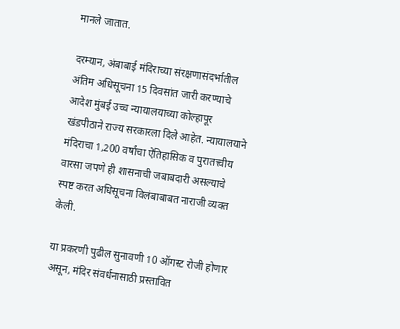मानले जातात.

दरम्यान, अंबाबाई मंदिराच्या संरक्षणासंदर्भातील अंतिम अधिसूचना 15 दिवसांत जारी करण्याचे आदेश मुंबई उच्च न्यायालयाच्या कोल्हापूर खंडपीठाने राज्य सरकारला दिले आहेत. न्यायालयाने मंदिराचा 1,200 वर्षांचा ऐतिहासिक व पुरातत्त्वीय वारसा जपणे ही शासनाची जबाबदारी असल्याचे स्पष्ट करत अधिसूचना विलंबाबाबत नाराजी व्यक्त केली.

या प्रकरणी पुढील सुनावणी 10 ऑगस्ट रोजी होणार असून, मंदिर संवर्धनासाठी प्रस्तावित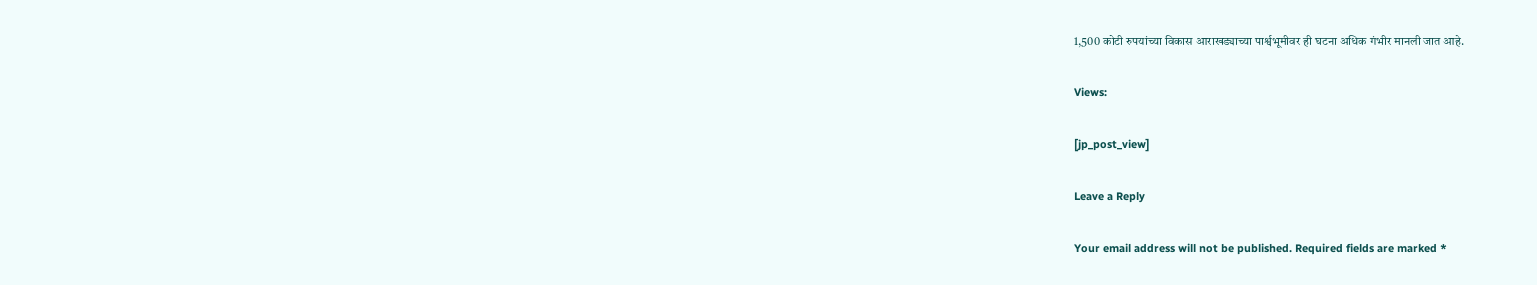1,500 कोटी रुपयांच्या विकास आराखड्याच्या पार्श्वभूमीवर ही घटना अधिक गंभीर मानली जात आहे.

Views:

[jp_post_view]

Leave a Reply

Your email address will not be published. Required fields are marked *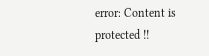error: Content is protected !!